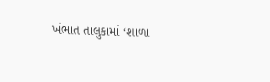ખંભાત તાલુકામાં ‘શાળા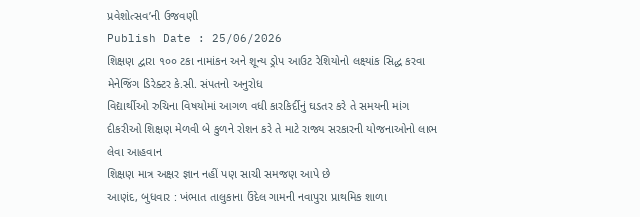પ્રવેશોત્સવ’ની ઉજવણી
Publish Date : 25/06/2026
શિક્ષણ દ્વારા ૧૦૦ ટકા નામાંકન અને શૂન્ય ડ્રોપ આઉટ રેશિયોનો લક્ષ્યાંક સિદ્ધ કરવા મેનેજિંગ ડિરેક્ટર કે.સી. સંપતનો અનુરોધ
વિદ્યાર્થીઓ રુચિના વિષયોમાં આગળ વધી કારકિર્દીનું ઘડતર કરે તે સમયની માંગ
દીકરીઓ શિક્ષણ મેળવી બે કુળને રોશન કરે તે માટે રાજ્ય સરકારની યોજનાઓનો લાભ લેવા આહવાન
શિક્ષણ માત્ર અક્ષર જ્ઞાન નહીં પણ સાચી સમજણ આપે છે
આણંદ, બુધવાર : ખંભાત તાલુકાના ઉંદેલ ગામની નવાપુરા પ્રાથમિક શાળા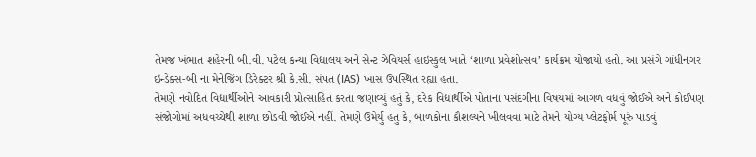તેમજ ખંભાત શહેરની બી.વી. પટેલ કન્યા વિદ્યાલય અને સેન્ટ ઝેવિયર્સ હાઇસ્કુલ ખાતે ‘શાળા પ્રવેશોત્સવ’ કાર્યક્રમ યોજાયો હતો. આ પ્રસંગે ગાંધીનગર ઇન્ડેક્સ-બી ના મેનેજિંગ ડિરેક્ટર શ્રી કે.સી. સંપત (IAS) ખાસ ઉપસ્થિત રહ્યા હતા.
તેમણે નવોદિત વિદ્યાર્થીઓને આવકારી પ્રોત્સાહિત કરતા જણાવ્યું હતું કે, દરેક વિદ્યાર્થીએ પોતાના પસંદગીના વિષયમાં આગળ વધવું જોઈએ અને કોઈપણ સંજોગોમાં અધવચ્ચેથી શાળા છોડવી જોઈએ નહીં. તેમણે ઉમેર્યુ હતુ કે, બાળકોના કૌશલ્યને ખીલવવા માટે તેમને યોગ્ય પ્લેટફોર્મ પૂરું પાડવું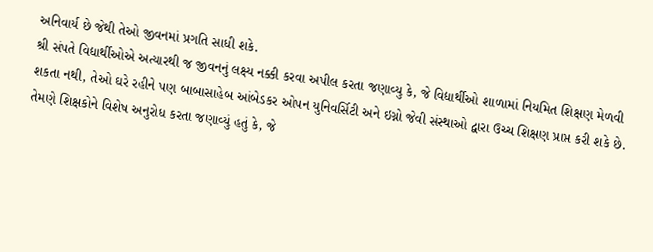અનિવાર્ય છે જેથી તેઓ જીવનમાં પ્રગતિ સાધી શકે.
શ્રી સંપતે વિદ્યાર્થીઓએ અત્યારથી જ જીવનનું લક્ષ્ય નક્કી કરવા અપીલ કરતા જણાવ્યુ કે, જે વિદ્યાર્થીઓ શાળામાં નિયમિત શિક્ષણ મેળવી શકતા નથી, તેઓ ઘરે રહીને પણ બાબાસાહેબ આંબેડકર ઓપન યુનિવર્સિટી અને ઇગ્નો જેવી સંસ્થાઓ દ્વારા ઉચ્ચ શિક્ષણ પ્રાપ્ત કરી શકે છે.
તેમણે શિક્ષકોને વિશેષ અનુરોધ કરતા જણાવ્યું હતું કે, જે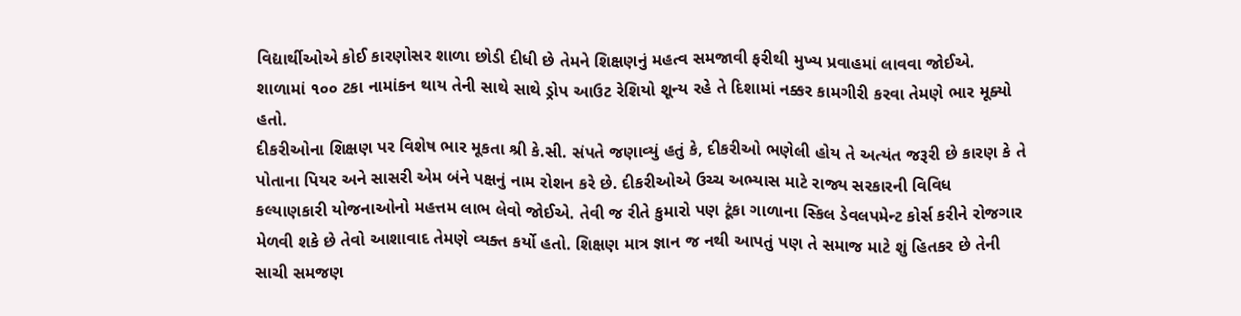વિદ્યાર્થીઓએ કોઈ કારણોસર શાળા છોડી દીધી છે તેમને શિક્ષણનું મહત્વ સમજાવી ફરીથી મુખ્ય પ્રવાહમાં લાવવા જોઈએ. શાળામાં ૧૦૦ ટકા નામાંકન થાય તેની સાથે સાથે ડ્રોપ આઉટ રેશિયો શૂન્ય રહે તે દિશામાં નક્કર કામગીરી કરવા તેમણે ભાર મૂક્યો હતો.
દીકરીઓના શિક્ષણ પર વિશેષ ભાર મૂકતા શ્રી કે.સી. સંપતે જણાવ્યું હતું કે, દીકરીઓ ભણેલી હોય તે અત્યંત જરૂરી છે કારણ કે તે પોતાના પિયર અને સાસરી એમ બંને પક્ષનું નામ રોશન કરે છે. દીકરીઓએ ઉચ્ચ અભ્યાસ માટે રાજ્ય સરકારની વિવિધ કલ્યાણકારી યોજનાઓનો મહત્તમ લાભ લેવો જોઈએ. તેવી જ રીતે કુમારો પણ ટૂંકા ગાળાના સ્કિલ ડેવલપમેન્ટ કોર્સ કરીને રોજગાર મેળવી શકે છે તેવો આશાવાદ તેમણે વ્યક્ત કર્યો હતો. શિક્ષણ માત્ર જ્ઞાન જ નથી આપતું પણ તે સમાજ માટે શું હિતકર છે તેની સાચી સમજણ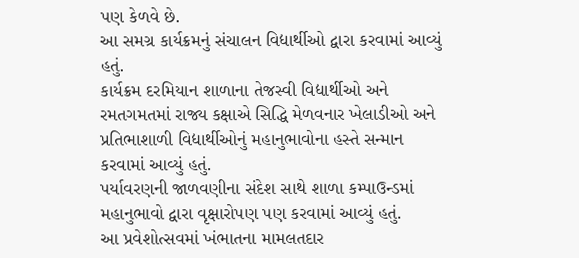પણ કેળવે છે.
આ સમગ્ર કાર્યક્રમનું સંચાલન વિદ્યાર્થીઓ દ્વારા કરવામાં આવ્યું હતું.
કાર્યક્રમ દરમિયાન શાળાના તેજસ્વી વિદ્યાર્થીઓ અને રમતગમતમાં રાજ્ય કક્ષાએ સિદ્ધિ મેળવનાર ખેલાડીઓ અને પ્રતિભાશાળી વિદ્યાર્થીઓનું મહાનુભાવોના હસ્તે સન્માન કરવામાં આવ્યું હતું.
પર્યાવરણની જાળવણીના સંદેશ સાથે શાળા કમ્પાઉન્ડમાં મહાનુભાવો દ્વારા વૃક્ષારોપણ પણ કરવામાં આવ્યું હતું.
આ પ્રવેશોત્સવમાં ખંભાતના મામલતદાર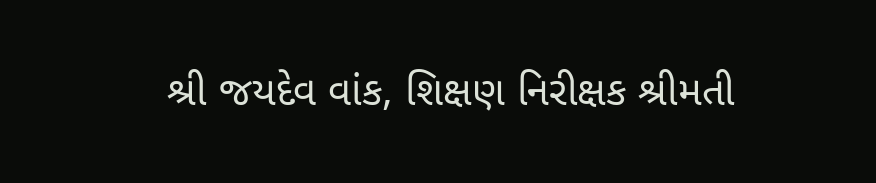શ્રી જયદેવ વાંક, શિક્ષણ નિરીક્ષક શ્રીમતી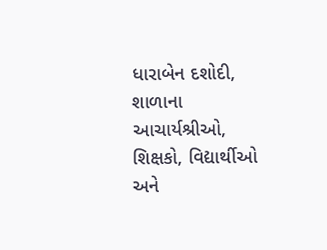ધારાબેન દશોદી, શાળાના આચાર્યશ્રીઓ, શિક્ષકો, વિદ્યાર્થીઓ અને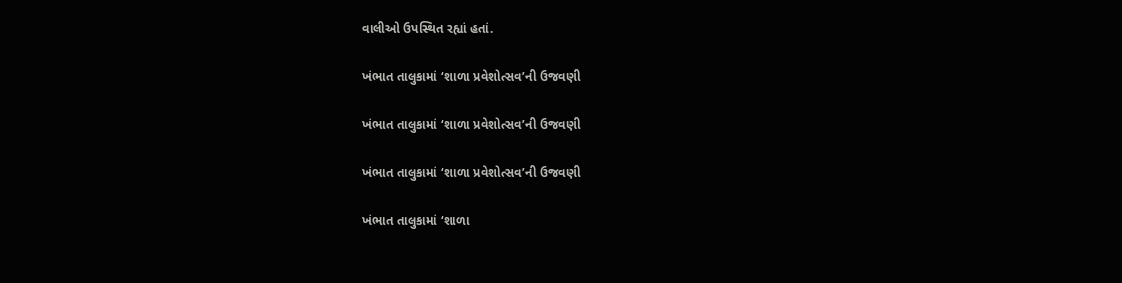વાલીઓ ઉપસ્થિત રહ્યાં હતાં.

ખંભાત તાલુકામાં ‘શાળા પ્રવેશોત્સવ’ની ઉજવણી

ખંભાત તાલુકામાં ‘શાળા પ્રવેશોત્સવ’ની ઉજવણી

ખંભાત તાલુકામાં ‘શાળા પ્રવેશોત્સવ’ની ઉજવણી

ખંભાત તાલુકામાં ‘શાળા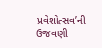પ્રવેશોત્સવ’ની ઉજવણી